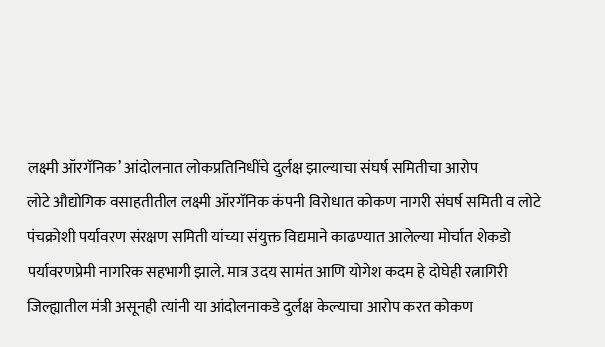लक्ष्मी ऑरगॅनिक’ आंदोलनात लोकप्रतिनिधींचे दुर्लक्ष झाल्याचा संघर्ष समितीचा आरोप
लोटे औद्योगिक वसाहतीतील लक्ष्मी ऑरगॅनिक कंपनी विरोधात कोकण नागरी संघर्ष समिती व लोटे पंचक्रोशी पर्यावरण संरक्षण समिती यांच्या संयुक्त विद्यमाने काढण्यात आलेल्या मोर्चात शेकडो पर्यावरणप्रेमी नागरिक सहभागी झाले. मात्र उदय सामंत आणि योगेश कदम हे दोघेही रत्नागिरी जिल्ह्यातील मंत्री असूनही त्यांनी या आंदोलनाकडे दुर्लक्ष केल्याचा आरोप करत कोकण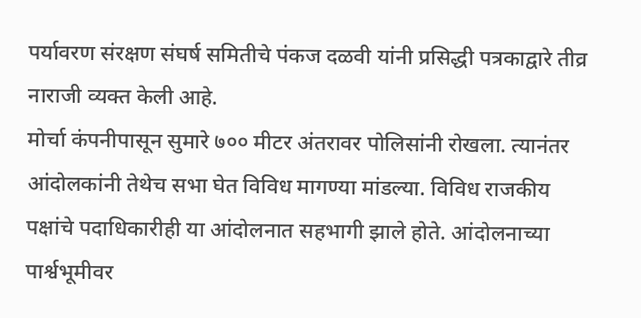पर्यावरण संरक्षण संघर्ष समितीचे पंकज दळवी यांनी प्रसिद्धी पत्रकाद्वारे तीव्र नाराजी व्यक्त केली आहे.
मोर्चा कंपनीपासून सुमारे ७०० मीटर अंतरावर पोलिसांनी रोखला. त्यानंतर आंदोलकांनी तेथेच सभा घेत विविध मागण्या मांडल्या. विविध राजकीय पक्षांचे पदाधिकारीही या आंदोलनात सहभागी झाले होते. आंदोलनाच्या पार्श्वभूमीवर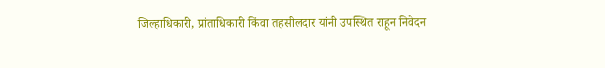जिल्हाधिकारी, प्रांताधिकारी किंवा तहसीलदार यांनी उपस्थित राहून निवेदन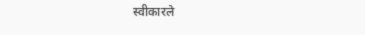स्वीकारले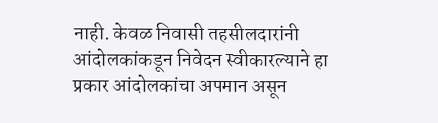नाही. केवळ निवासी तहसीलदारांनी आंदोलकांकडून निवेदन स्वीकारल्याने हा प्रकार आंदोलकांचा अपमान असून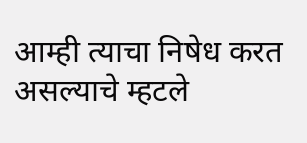आम्ही त्याचा निषेध करत असल्याचे म्हटले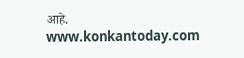आहे.
www.konkantoday.com